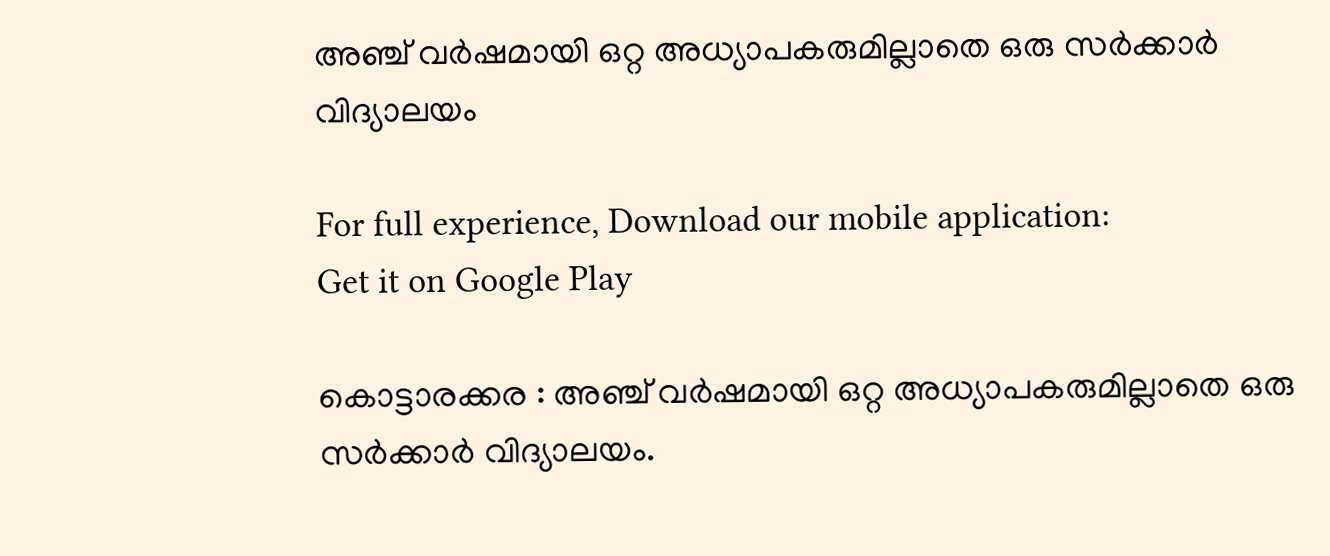അഞ്ച് വര്‍ഷമായി ഒറ്റ അധ്യാപകരുമില്ലാതെ ഒരു സര്‍ക്കാര്‍ വിദ്യാലയം

For full experience, Download our mobile application:
Get it on Google Play

കൊട്ടാരക്കര : അഞ്ച് വര്‍ഷമായി ഒറ്റ അധ്യാപകരുമില്ലാതെ ഒരു സര്‍ക്കാര്‍ വിദ്യാലയം.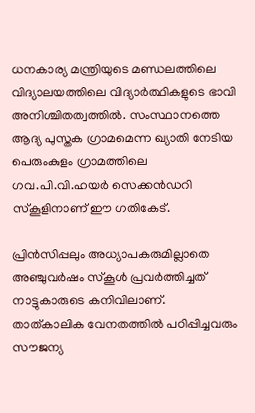ധനകാര്യ മന്ത്രിയുടെ മണ്ഡലത്തിലെ വിദ്യാലയത്തിലെ വിദ്യാര്‍ത്ഥികളുടെ ഭാവി അനിശ്ചിതത്വത്തില്‍. സംസ്ഥാനത്തെ ആദ്യ പുസ്തക ഗ്രാമമെന്ന ഖ്യാതി നേടിയ പെരുംകുളം ഗ്രാമത്തിലെ ഗവ.പി.വി.ഹയര്‍ സെക്കന്‍ഡറി സ്കൂളിനാണ് ഈ ഗതികേട്.

പ്രിന്‍സിപ്പലും അധ്യാപകരുമില്ലാതെ അഞ്ചുവര്‍ഷം സ്കൂള്‍ പ്രവര്‍ത്തിച്ചത് നാട്ടുകാരുടെ കനിവിലാണ്. താത്കാലിക വേനതത്തില്‍ പഠിപ്പിച്ചവരും സൗജന്യ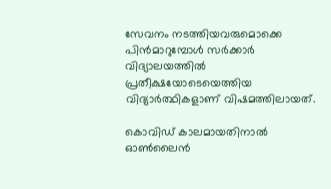സേവനം നടത്തിയവരുമൊക്കെ പിന്‍മാറുമ്പോള്‍ സര്‍ക്കാര്‍ വിദ്യാലയത്തില്‍ പ്രതീക്ഷയോടെയെത്തിയ വിദ്യാര്‍ത്ഥികളാണ് വിഷമത്തിലായത്.

കൊവിഡ് കാലമായതിനാല്‍ ഓണ്‍ലൈന്‍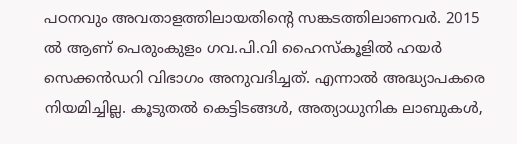പഠനവും അവതാളത്തിലായതിന്‍റെ സങ്കടത്തിലാണവര്‍. 2015 ല്‍ ആണ് പെരുംകുളം ഗവ.പി.വി ഹൈസ്കൂളില്‍ ഹയര്‍ സെക്കന്‍ഡറി വിഭാഗം അനുവദിച്ചത്. എന്നാല്‍ അദ്ധ്യാപകരെ നിയമിച്ചില്ല. കൂടുതല്‍ കെട്ടിടങ്ങള്‍, അത്യാധുനിക ലാബുകള്‍,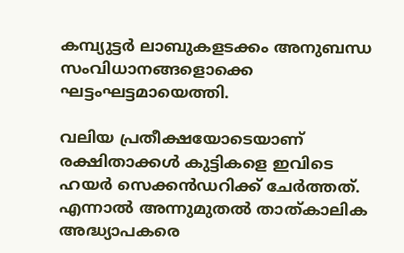കമ്പ്യുട്ടര്‍ ലാബുകളടക്കം അനുബന്ധ സംവിധാനങ്ങളൊക്കെ ഘട്ടംഘട്ടമായെത്തി.

വലിയ പ്രതീക്ഷയോടെയാണ് രക്ഷിതാക്കള്‍ കുട്ടികളെ ഇവിടെ ഹയര്‍ സെക്കന്‍ഡറിക്ക് ചേര്‍ത്തത്. എന്നാല്‍ അന്നുമുതല്‍ താത്കാലിക അദ്ധ്യാപകരെ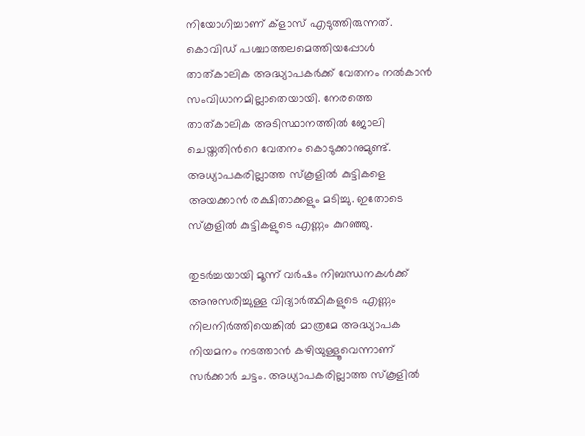നിയോഗിച്ചാണ് ക്ളാസ് എടുത്തിരുന്നത്. കൊവിഡ് പശ്ചാത്തലമെത്തിയപ്പോള്‍ താത്കാലിക അദ്ധ്യാപകര്‍ക്ക് വേതനം നല്‍കാന്‍ സംവിധാനമില്ലാതെയായി. നേരത്തെ താത്കാലിക അടിസ്ഥാനത്തില്‍ ജോലി ചെയ്തതിന്‍റെ വേതനം കൊടുക്കാനുമുണ്ട്. അധ്യാപകരില്ലാത്ത സ്കൂളില്‍ കുട്ടികളെ അയക്കാന്‍ രക്ഷിതാക്കളും മടിച്ചു. ഇതോടെ സ്കൂളില്‍ കുട്ടികളുടെ എണ്ണം കുറഞ്ഞു.

തുടര്‍ച്ചയായി മൂന്ന് വര്‍ഷം നിബന്ധനകള്‍ക്ക് അനുസരിച്ചുള്ള വിദ്യാര്‍ത്ഥികളുടെ എണ്ണം നിലനിര്‍ത്തിയെങ്കില്‍ മാത്രമേ അദ്ധ്യാപക നിയമനം നടത്താന്‍ കഴിയുള്ളൂവെന്നാണ് സര്‍ക്കാര്‍ ചട്ടം. അധ്യാപകരില്ലാത്ത സ്കൂളില്‍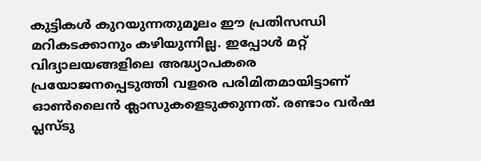കുട്ടികള്‍ കുറയുന്നതുമൂലം ഈ പ്രതിസന്ധി മറികടക്കാനും കഴിയുന്നില്ല. ഇപ്പോള്‍ മറ്റ് വിദ്യാലയങ്ങളിലെ അദ്ധ്യാപകരെ പ്രയോജനപ്പെടുത്തി വളരെ പരിമിതമായിട്ടാണ് ഓണ്‍ലൈന്‍ ക്ലാസുകളെടുക്കുന്നത്. രണ്ടാം വര്‍ഷ പ്ലസ്ടു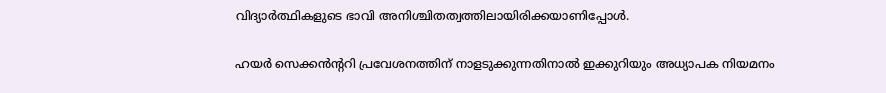വിദ്യാര്‍ത്ഥികളുടെ ഭാവി അനിശ്ചിതത്വത്തിലായിരിക്കയാണിപ്പോള്‍.

ഹയര്‍ സെക്കന്‍ന്‍ററി പ്രവേശനത്തിന് നാളടുക്കുന്നതിനാല്‍ ഇക്കുറിയും അധ്യാപക നിയമനം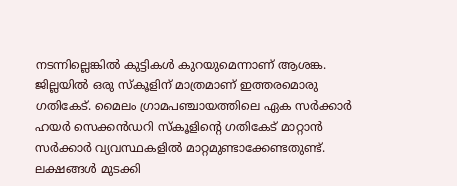നടന്നില്ലെങ്കില്‍ കുട്ടികള്‍ കുറയുമെന്നാണ് ആശങ്ക. ജില്ലയില്‍ ഒരു സ്കൂളിന് മാത്രമാണ് ഇത്തരമൊരു ഗതികേട്. മൈലം ഗ്രാമപഞ്ചായത്തിലെ ഏക സര്‍ക്കാര്‍ ഹയര്‍ സെക്കന്‍ഡറി സ്കൂളിന്‍റെ ഗതികേട് മാറ്റാന്‍ സര്‍ക്കാര്‍ വ്യവസ്ഥകളില്‍ മാറ്റമുണ്ടാക്കേണ്ടതുണ്ട്. ലക്ഷങ്ങള്‍ മുടക്കി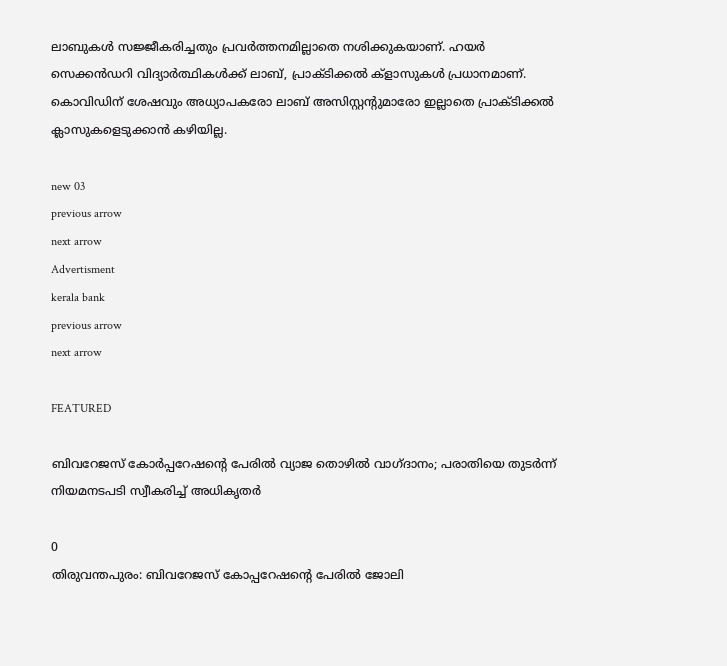ലാബുകള്‍ സജ്ജീകരിച്ചതും പ്രവര്‍ത്തനമില്ലാതെ നശിക്കുകയാണ്. ഹയര്‍ സെക്കന്‍ഡറി വിദ്യാര്‍ത്ഥികള്‍ക്ക് ലാബ്, പ്രാക്ടിക്കല്‍ ക്ളാസുകള്‍ പ്രധാനമാണ്. കൊവിഡിന് ശേഷവും അധ്യാപകരോ ലാബ് അസിസ്റ്റന്‍റുമാരോ ഇല്ലാതെ പ്രാക്ടിക്കല്‍ ക്ലാസുകളെടുക്കാന്‍ കഴിയില്ല.

new 03
previous arrow
next arrow
Advertisment
kerala bank
previous arrow
next arrow

FEATURED

ബിവറേജസ് കോർപ്പറേഷന്റെ പേരിൽ വ്യാജ തൊഴിൽ വാഗ്ദാനം; പരാതിയെ തുടർന്ന് നിയമനടപടി സ്വീകരിച്ച് അധികൃതർ

0
തിരുവന്തപുരം: ബിവറേജസ് കോപ്പറേഷന്റെ പേരില്‍ ജോലി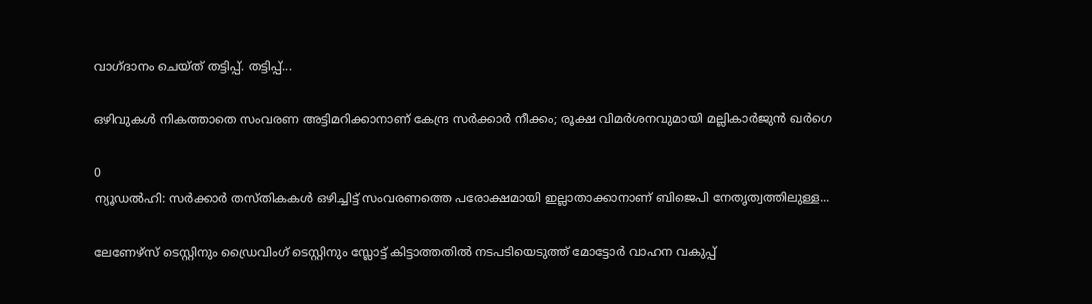വാഗ്ദാനം ചെയ്ത് തട്ടിപ്പ്. തട്ടിപ്പ്...

ഒഴിവുകൾ നികത്താതെ സംവരണ അട്ടിമറിക്കാനാണ് കേന്ദ്ര സർക്കാർ നീക്കം; രൂക്ഷ വിമർശനവുമായി മല്ലികാർജുൻ ഖർഗെ

0
ന്യൂഡല്‍ഹി: സര്‍ക്കാര്‍ തസ്തികകള്‍ ഒഴിച്ചിട്ട് സംവരണത്തെ പരോക്ഷമായി ഇല്ലാതാക്കാനാണ് ബിജെപി നേതൃത്വത്തിലുള്ള...

ലേണേഴ്സ് ടെസ്റ്റിനും ഡ്രൈവിംഗ് ടെസ്റ്റിനും സ്ലോട്ട് കിട്ടാത്തതിൽ നടപടിയെടുത്ത് മോട്ടോർ വാഹന വകുപ്പ്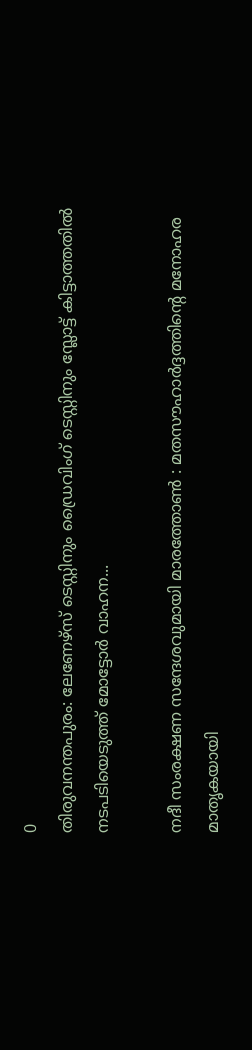0
തിരുവനന്തപുരം: ലേണേഴ്സ് ടെസ്റ്റിനും ഡ്രൈവിംഗ് ടെസ്റ്റിനും സ്ലോട്ട് കിട്ടാത്തതിൽ നടപടിയെടുത്ത് മോട്ടോർ വാഹന...

നദീ സംരക്ഷണ സന്ദേശവുമായി മാരത്തോൺ : മതസൗഹാർദ്ദത്തിൻ്റെ മനോഹര മാതൃകയായി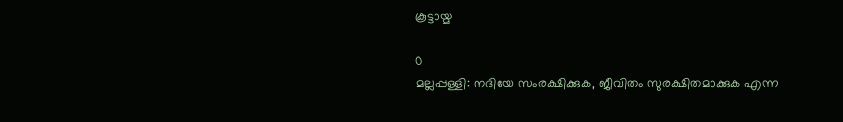കൂട്ടായ്മ

0
മല്ലപ്പള്ളി: നദിയേ സംരക്ഷിക്കുക, ജീവിതം സുരക്ഷിതമാക്കുക എന്ന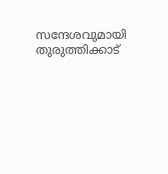സന്ദേശവുമായി തുരുത്തിക്കാട്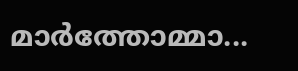മാർത്തോമ്മാ...